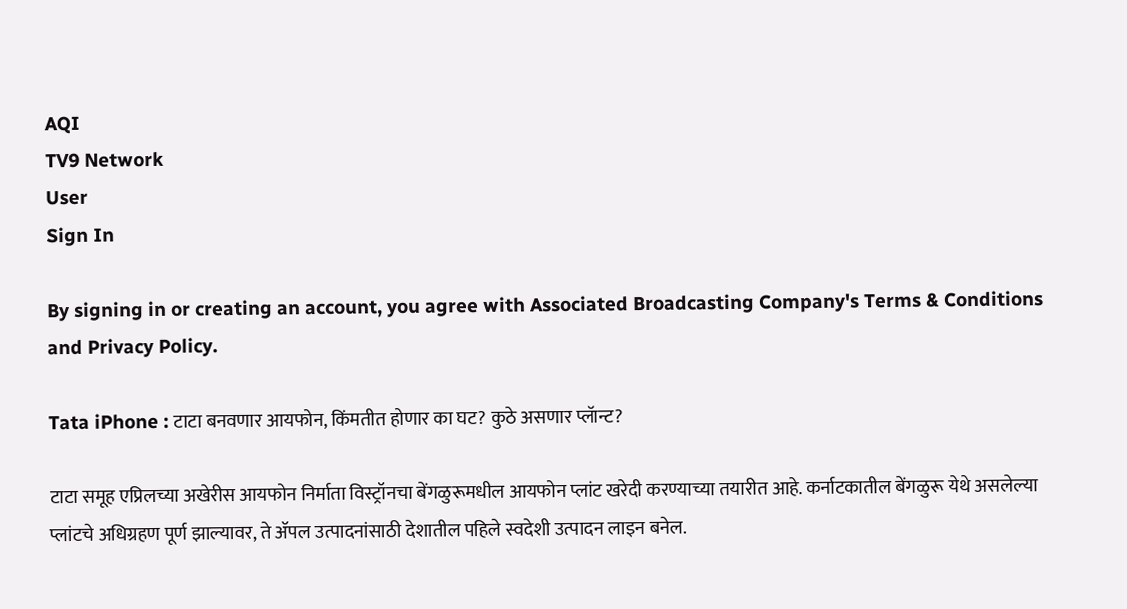AQI
TV9 Network
User
Sign In

By signing in or creating an account, you agree with Associated Broadcasting Company's Terms & Conditions and Privacy Policy.

Tata iPhone : टाटा बनवणार आयफोन, किंमतीत होणार का घट? कुठे असणार प्लॅान्ट?

टाटा समूह एप्रिलच्या अखेरीस आयफोन निर्माता विस्ट्रॉनचा बेंगळुरूमधील आयफोन प्लांट खरेदी करण्याच्या तयारीत आहे. कर्नाटकातील बेंगळुरू येथे असलेल्या प्लांटचे अधिग्रहण पूर्ण झाल्यावर, ते ॲपल उत्पादनांसाठी देशातील पहिले स्वदेशी उत्पादन लाइन बनेल.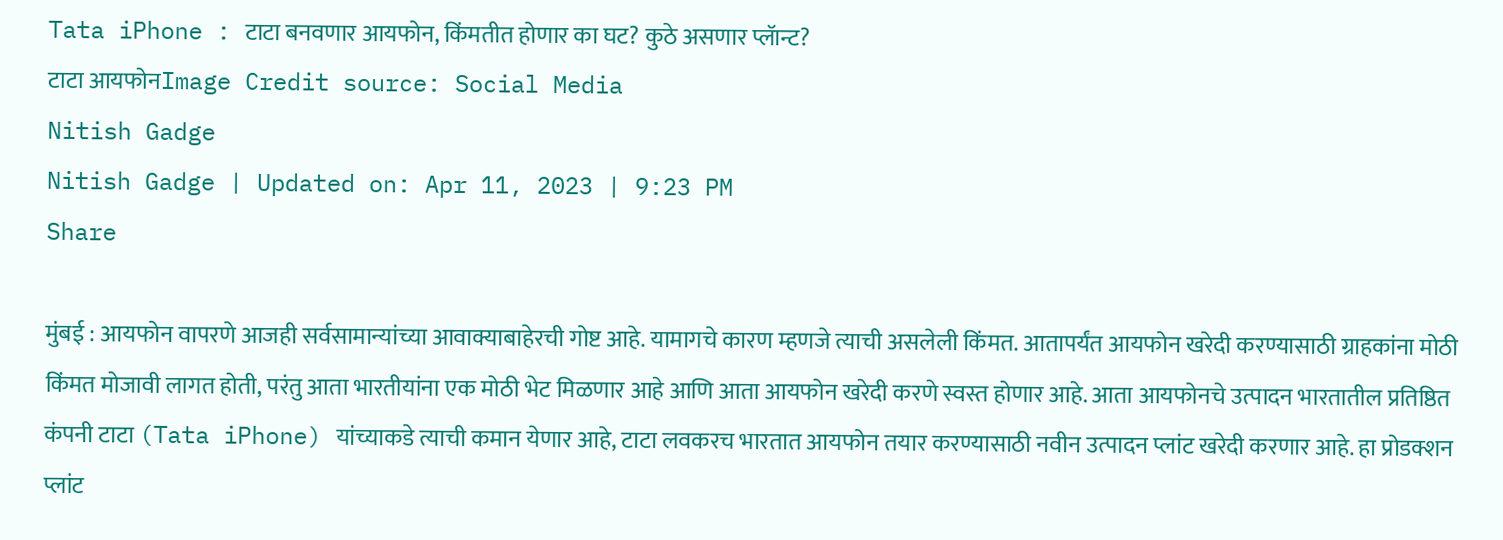Tata iPhone : टाटा बनवणार आयफोन, किंमतीत होणार का घट? कुठे असणार प्लॅान्ट?
टाटा आयफोनImage Credit source: Social Media
Nitish Gadge
Nitish Gadge | Updated on: Apr 11, 2023 | 9:23 PM
Share

मुंबई : आयफोन वापरणे आजही सर्वसामान्यांच्या आवाक्याबाहेरची गोष्ट आहे. यामागचे कारण म्हणजे त्याची असलेली किंमत. आतापर्यंत आयफोन खरेदी करण्यासाठी ग्राहकांना मोठी किंमत मोजावी लागत होती, परंतु आता भारतीयांना एक मोठी भेट मिळणार आहे आणि आता आयफोन खरेदी करणे स्वस्त होणार आहे. आता आयफोनचे उत्पादन भारतातील प्रतिष्ठित कंपनी टाटा (Tata iPhone) यांच्याकडे त्याची कमान येणार आहे, टाटा लवकरच भारतात आयफोन तयार करण्यासाठी नवीन उत्पादन प्लांट खरेदी करणार आहे. हा प्रोडक्शन प्लांट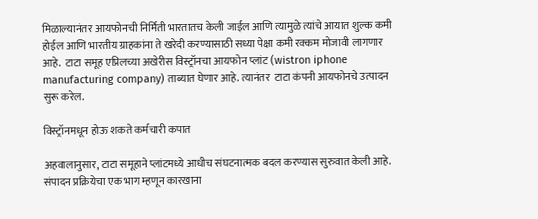मिळाल्यानंतर आयफोनची निर्मिती भारतातच केली जाईल आणि त्यामुळे त्यांचे आयात शुल्क कमी होईल आणि भारतीय ग्राहकांना ते खरेदी करण्यासाठी सध्या पेक्षा कमी रक्कम मोजावी लागणार आहे.  टाटा समूह एप्रिलच्या अखेरीस विस्ट्रॉनचा आयफोन प्लांट (wistron iphone manufacturing company) ताब्यात घेणार आहे. त्यानंतर  टाटा कंपनी आयफोनचे उत्पादन सुरू करेल.

विस्ट्रॉनमधून होऊ शकते कर्मचारी कपात

अहवालानुसार, टाटा समूहाने प्लांटमध्ये आधीच संघटनात्मक बदल करण्यास सुरुवात केली आहे. संपादन प्रक्रियेचा एक भाग म्हणून कारखाना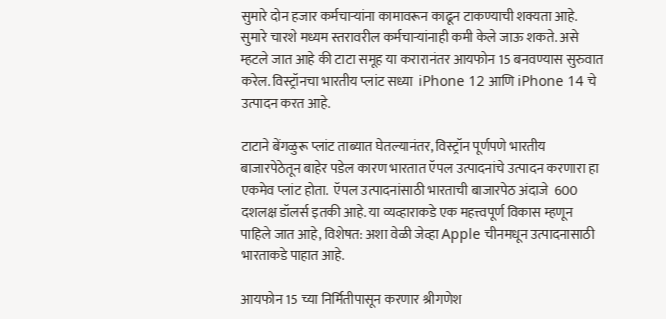सुमारे दोन हजार कर्मचाऱ्यांना कामावरून काढून टाकण्याची शक्यता आहे. सुमारे चारशे मध्यम स्तरावरील कर्मचाऱ्यांनाही कमी केले जाऊ शकते. असे म्हटले जात आहे की टाटा समूह या करारानंतर आयफोन 15 बनवण्यास सुरुवात करेल. विस्ट्रॉनचा भारतीय प्लांट सध्या  iPhone 12 आणि iPhone 14 चे उत्पादन करत आहे.

टाटाने बेंगळुरू प्लांट ताब्यात घेतल्यानंतर, विस्ट्रॉन पूर्णपणे भारतीय बाजारपेठेतून बाहेर पडेल कारण भारतात ऍपल उत्पादनांचे उत्पादन करणारा हा एकमेव प्लांट होता.  ऍपल उत्पादनांसाठी भारताची बाजारपेठ अंदाजे  600 दशलक्ष डॉलर्स इतकी आहे. या व्यव्हाराकडे एक महत्त्वपूर्ण विकास म्हणून पाहिले जात आहे, विशेषत: अशा वेळी जेव्हा Apple चीनमधून उत्पादनासाठी भारताकडे पाहात आहे.

आयफोन 15 च्या निर्मितीपासून करणार श्रीगणेश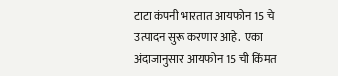टाटा कंपनी भारतात आयफोन 15 चे उत्पादन सुरू करणार आहे.  एका अंदाजानुसार आयफोन 15 ची किंमत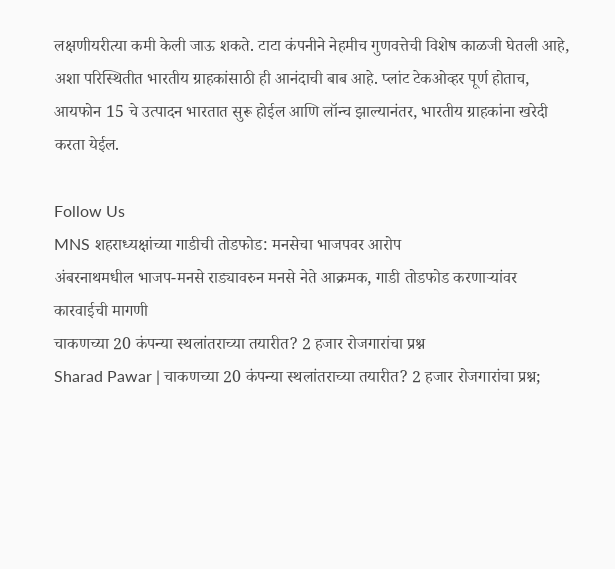लक्षणीयरीत्या कमी केली जाऊ शकते. टाटा कंपनीने नेहमीच गुणवत्तेची विशेष काळजी घेतली आहे, अशा परिस्थितीत भारतीय ग्राहकांसाठी ही आनंदाची बाब आहे. प्लांट टेकओव्हर पूर्ण होताच, आयफोन 15 चे उत्पादन भारतात सुरू होईल आणि लॉन्च झाल्यानंतर, भारतीय ग्राहकांना खरेदी करता येईल.

Follow Us
MNS शहराध्यक्षांच्या गाडीची तोडफोड: मनसेचा भाजपवर आरोप
अंबरनाथमधील भाजप-मनसे राड्यावरुन मनसे नेते आक्रमक, गाडी तोडफोड करणाऱ्यांवर कारवाईची मागणी
चाकणच्या 20 कंपन्या स्थलांतराच्या तयारीत? 2 हजार रोजगारांचा प्रश्न
Sharad Pawar | चाकणच्या 20 कंपन्या स्थलांतराच्या तयारीत? 2 हजार रोजगारांचा प्रश्न;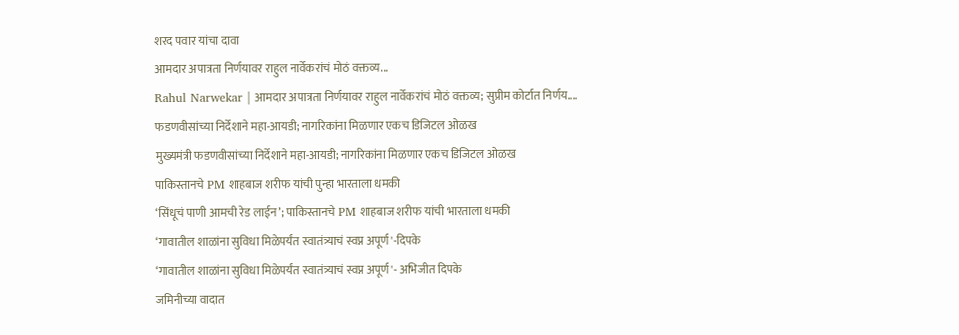शरद पवार यांचा दावा
आमदार अपात्रता निर्णयावर राहुल नार्वेकरांचं मोठं वक्तव्य...
Rahul Narwekar | आमदार अपात्रता निर्णयावर राहुल नार्वेकरांचं मोठं वक्तव्य; सुप्रीम कोर्टात निर्णय....
फडणवीसांच्या निर्देशाने महा-आयडी; नागरिकांना मिळणार एकच डिजिटल ओळख
मुख्यमंत्री फडणवीसांच्या निर्देशाने महा-आयडी; नागरिकांना मिळणार एकच डिजिटल ओळख
पाकिस्तानचे PM शाहबाज शरीफ यांची पुन्हा भारताला धमकी
‘सिंधूचं पाणी आमची रेड लाईन’; पाकिस्तानचे PM शाहबाज शरीफ यांची भारताला धमकी
‘गावातील शाळांना सुविधा मिळेपर्यंत स्वातंत्र्याचं स्वप्न अपूर्ण'-दिपके
‘गावातील शाळांना सुविधा मिळेपर्यंत स्वातंत्र्याचं स्वप्न अपूर्ण'- अभिजीत दिपके
जमिनीच्या वादात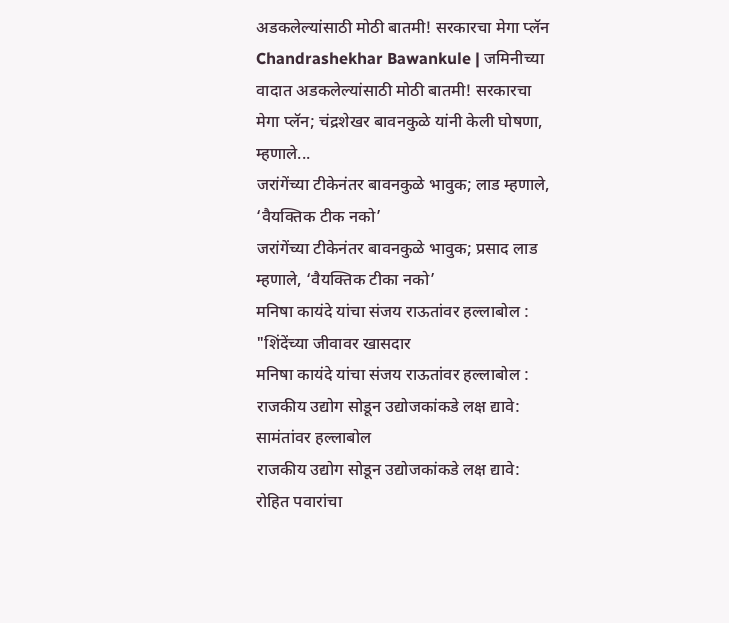अडकलेल्यांसाठी मोठी बातमी! सरकारचा मेगा प्लॅन
Chandrashekhar Bawankule | जमिनीच्या वादात अडकलेल्यांसाठी मोठी बातमी! सरकारचा मेगा प्लॅन; चंद्रशेखर बावनकुळे यांनी केली घोषणा, म्हणाले...
जरांगेंच्या टीकेनंतर बावनकुळे भावुक; लाड म्हणाले, ‘वैयक्तिक टीक नको’
जरांगेंच्या टीकेनंतर बावनकुळे भावुक; प्रसाद लाड म्हणाले, ‘वैयक्तिक टीका नको’
मनिषा कायंदे यांचा संजय राऊतांवर हल्लाबोल : "शिंदेंच्या जीवावर खासदार
मनिषा कायंदे यांचा संजय राऊतांवर हल्लाबोल :
राजकीय उद्योग सोडून उद्योजकांकडे लक्ष द्यावे: सामंतांवर हल्लाबोल
राजकीय उद्योग सोडून उद्योजकांकडे लक्ष द्यावे: रोहित पवारांचा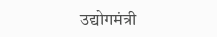उद्योगमंत्री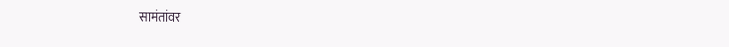सामंतांवर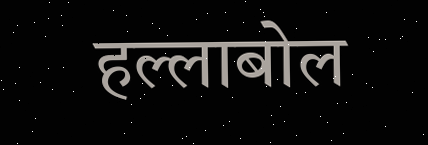हल्लाबोल